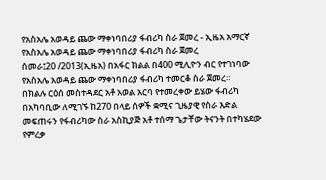የአስአሌ አወዳይ ጨው ማቀነባበሪያ ፋብሪካ ስራ ጀመረ - ኢዜአ አማርኛ
የአስአሌ አወዳይ ጨው ማቀነባበሪያ ፋብሪካ ስራ ጀመረ
ሰመራ፤20 /2013(ኢዜአ) በአፋር ክልል በ400 ሚሊዮን ብር የተገነባው የአስአሌ አወዳይ ጨው ማቀነባበሪያ ፋብሪካ ተመርቆ ስራ ጀመረ።
በክልሉ ርዕሰ መስተዳደር አቶ አወል አርባ የተመረቀው ይሄው ፋብሪካ በአካባቢው ለሚገኙ ከ270 በላይ ሰዎች ቋሚና ጊዜያዊ የስራ እድል መፍጠሩን የፋብሪካው ስራ አስኪያጅ አቶ ተሰማ ጌታቸው ትናንት በተካሄደው የምረቃ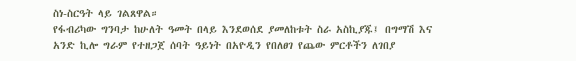ስነ-ስርዓት ላይ ገልጸዋል።
የፋብሪካው ግንባታ ከሁለት ዓመት በላይ እንደወሰደ ያመለከቱት ስራ አስኪያጁ፤ በግማሽ እና አንድ ኪሎ ግራም የተዘጋጀ ሰባት ዓይነት በአዮዲን የበለፀገ የጨው ምርቶችን ለገበያ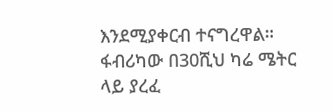እንደሚያቀርብ ተናግረዋል።
ፋብሪካው በ30ሺህ ካሬ ሜትር ላይ ያረፈ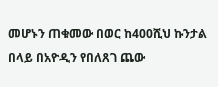መሆኑን ጠቁመው በወር ከ400ሺህ ኩንታል በላይ በአዮዲን የበለጸገ ጨው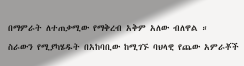በማምራት ለተጠቃሚው የማቅረብ አቅም አለው ብለዋል ።
ስራውን የሚያካሄዱት በአከባቢው ከሚገኙ ባህላዊ የጨው አምራቾች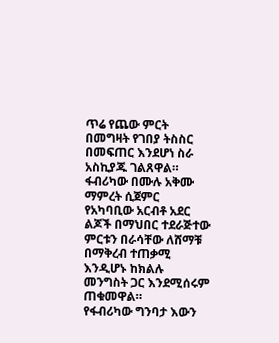ጥሬ የጨው ምርት በመግዛት የገበያ ትስስር በመፍጠር እንደሆነ ስራ አስኪያጁ ገልጸዋል።
ፋብሪካው በሙሉ አቅሙ ማምረት ሲጀምር የአካባቢው አርብቶ አደር ልጆች በማህበር ተደራጅተው ምርቱን በራሳቸው ለሸማቹ በማቅረብ ተጠቃሚ እንዲሆኑ ከክልሉ መንግስት ጋር እንደሚሰሩም ጠቁመዋል።
የፋብሪካው ግንባታ እውን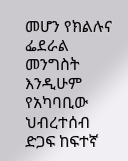መሆን የክልሉና ፌደራል መንግስት እንዲሁም የአካባቢው ህብረተሰብ ድጋፍ ከፍተኛ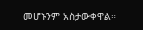መሆኑንም አስታውቀዋል።